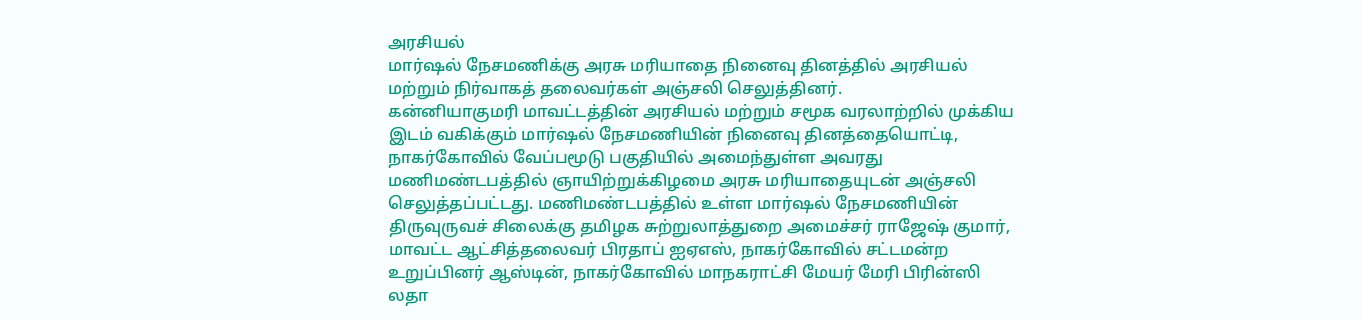அரசியல்
மார்ஷல் நேசமணிக்கு அரசு மரியாதை நினைவு தினத்தில் அரசியல் மற்றும் நிர்வாகத் தலைவர்கள் அஞ்சலி செலுத்தினர்.
கன்னியாகுமரி மாவட்டத்தின் அரசியல் மற்றும் சமூக வரலாற்றில் முக்கிய இடம் வகிக்கும் மார்ஷல் நேசமணியின் நினைவு தினத்தையொட்டி, நாகர்கோவில் வேப்பமூடு பகுதியில் அமைந்துள்ள அவரது மணிமண்டபத்தில் ஞாயிற்றுக்கிழமை அரசு மரியாதையுடன் அஞ்சலி செலுத்தப்பட்டது. மணிமண்டபத்தில் உள்ள மார்ஷல் நேசமணியின் திருவுருவச் சிலைக்கு தமிழக சுற்றுலாத்துறை அமைச்சர் ராஜேஷ் குமார், மாவட்ட ஆட்சித்தலைவர் பிரதாப் ஐஏஎஸ், நாகர்கோவில் சட்டமன்ற உறுப்பினர் ஆஸ்டின், நாகர்கோவில் மாநகராட்சி மேயர் மேரி பிரின்ஸி லதா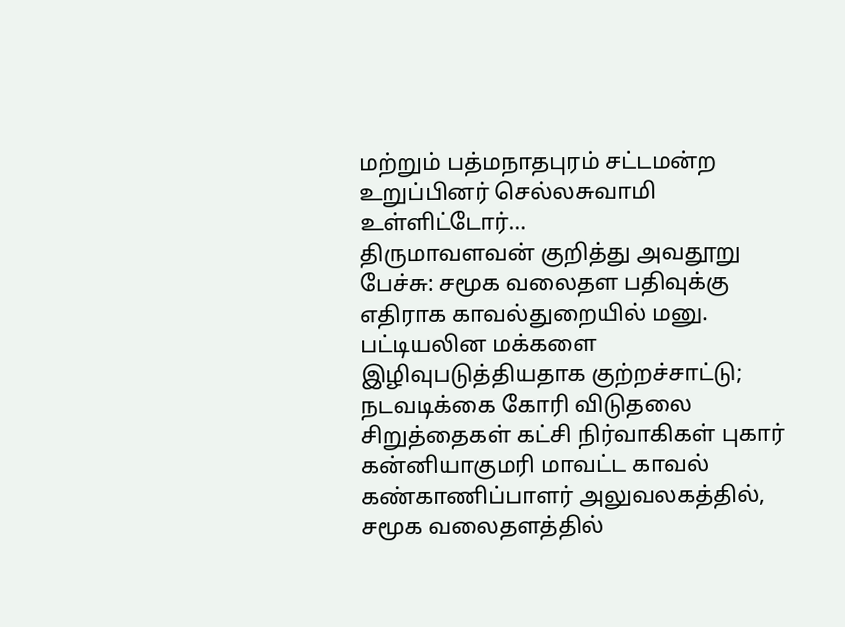மற்றும் பத்மநாதபுரம் சட்டமன்ற உறுப்பினர் செல்லசுவாமி உள்ளிட்டோர்…
திருமாவளவன் குறித்து அவதூறு பேச்சு: சமூக வலைதள பதிவுக்கு எதிராக காவல்துறையில் மனு.
பட்டியலின மக்களை இழிவுபடுத்தியதாக குற்றச்சாட்டு; நடவடிக்கை கோரி விடுதலை சிறுத்தைகள் கட்சி நிர்வாகிகள் புகார் கன்னியாகுமரி மாவட்ட காவல் கண்காணிப்பாளர் அலுவலகத்தில், சமூக வலைதளத்தில்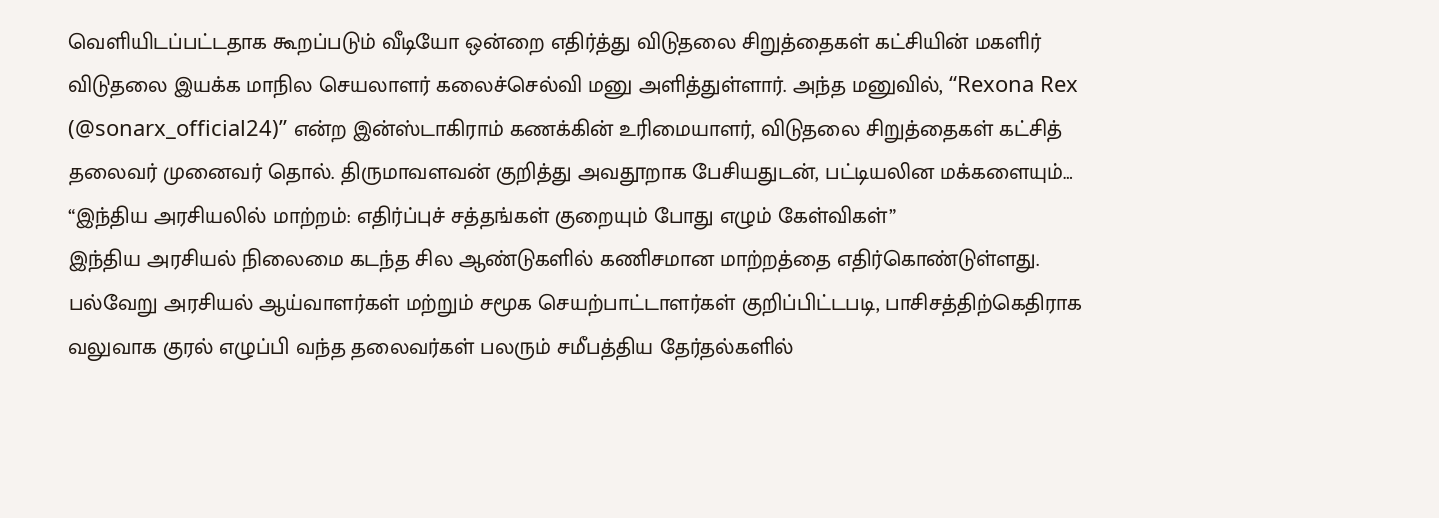வெளியிடப்பட்டதாக கூறப்படும் வீடியோ ஒன்றை எதிர்த்து விடுதலை சிறுத்தைகள் கட்சியின் மகளிர் விடுதலை இயக்க மாநில செயலாளர் கலைச்செல்வி மனு அளித்துள்ளார். அந்த மனுவில், “Rexona Rex (@sonarx_official24)” என்ற இன்ஸ்டாகிராம் கணக்கின் உரிமையாளர், விடுதலை சிறுத்தைகள் கட்சித் தலைவர் முனைவர் தொல். திருமாவளவன் குறித்து அவதூறாக பேசியதுடன், பட்டியலின மக்களையும்…
“இந்திய அரசியலில் மாற்றம்: எதிர்ப்புச் சத்தங்கள் குறையும் போது எழும் கேள்விகள்”
இந்திய அரசியல் நிலைமை கடந்த சில ஆண்டுகளில் கணிசமான மாற்றத்தை எதிர்கொண்டுள்ளது. பல்வேறு அரசியல் ஆய்வாளர்கள் மற்றும் சமூக செயற்பாட்டாளர்கள் குறிப்பிட்டபடி, பாசிசத்திற்கெதிராக வலுவாக குரல் எழுப்பி வந்த தலைவர்கள் பலரும் சமீபத்திய தேர்தல்களில்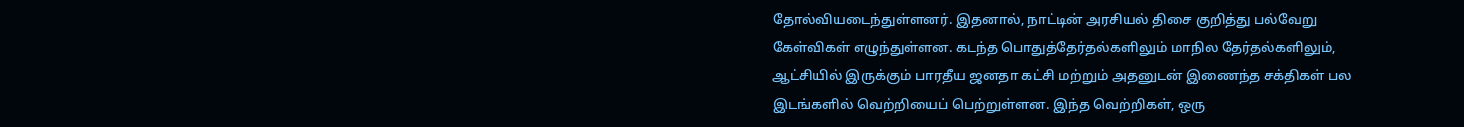தோல்வியடைந்துள்ளனர். இதனால், நாட்டின் அரசியல் திசை குறித்து பல்வேறு கேள்விகள் எழுந்துள்ளன. கடந்த பொதுத்தேர்தல்களிலும் மாநில தேர்தல்களிலும், ஆட்சியில் இருக்கும் பாரதீய ஜனதா கட்சி மற்றும் அதனுடன் இணைந்த சக்திகள் பல இடங்களில் வெற்றியைப் பெற்றுள்ளன. இந்த வெற்றிகள், ஒரு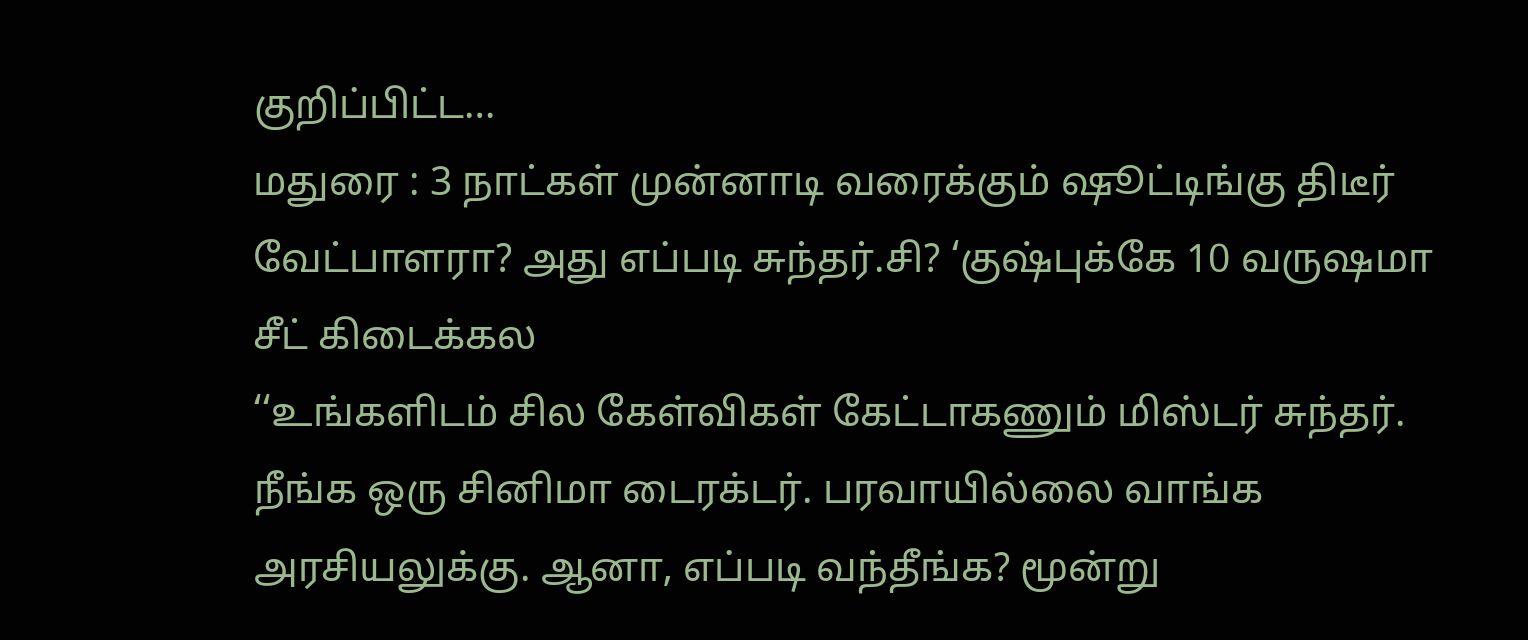குறிப்பிட்ட…
மதுரை : 3 நாட்கள் முன்னாடி வரைக்கும் ஷூட்டிங்கு திடீர் வேட்பாளரா? அது எப்படி சுந்தர்.சி? ‘குஷ்புக்கே 10 வருஷமா சீட் கிடைக்கல
‘‘உங்களிடம் சில கேள்விகள் கேட்டாகணும் மிஸ்டர் சுந்தர். நீங்க ஒரு சினிமா டைரக்டர். பரவாயில்லை வாங்க அரசியலுக்கு. ஆனா, எப்படி வந்தீங்க? மூன்று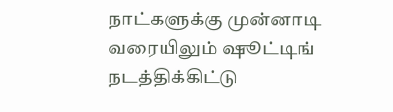நாட்களுக்கு முன்னாடி வரையிலும் ஷூட்டிங் நடத்திக்கிட்டு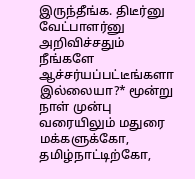இருந்தீங்க. திடீர்னு வேட்பாளர்னு அறிவிச்சதும் நீங்களே ஆச்சர்யப்பட்டீங்களா இல்லையா?* மூன்று நாள் முன்பு வரையிலும் மதுரை மக்களுக்கோ, தமிழ்நாட்டிற்கோ,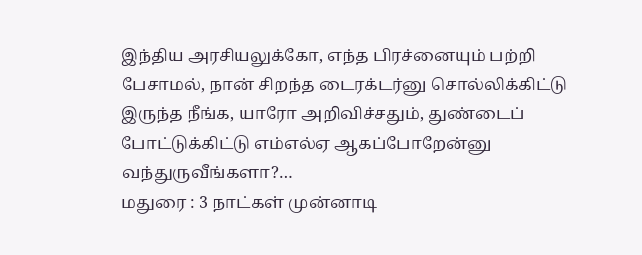இந்திய அரசியலுக்கோ, எந்த பிரச்னையும் பற்றி பேசாமல், நான் சிறந்த டைரக்டர்னு சொல்லிக்கிட்டு இருந்த நீங்க, யாரோ அறிவிச்சதும், துண்டைப் போட்டுக்கிட்டு எம்எல்ஏ ஆகப்போறேன்னு வந்துருவீங்களா?…
மதுரை : 3 நாட்கள் முன்னாடி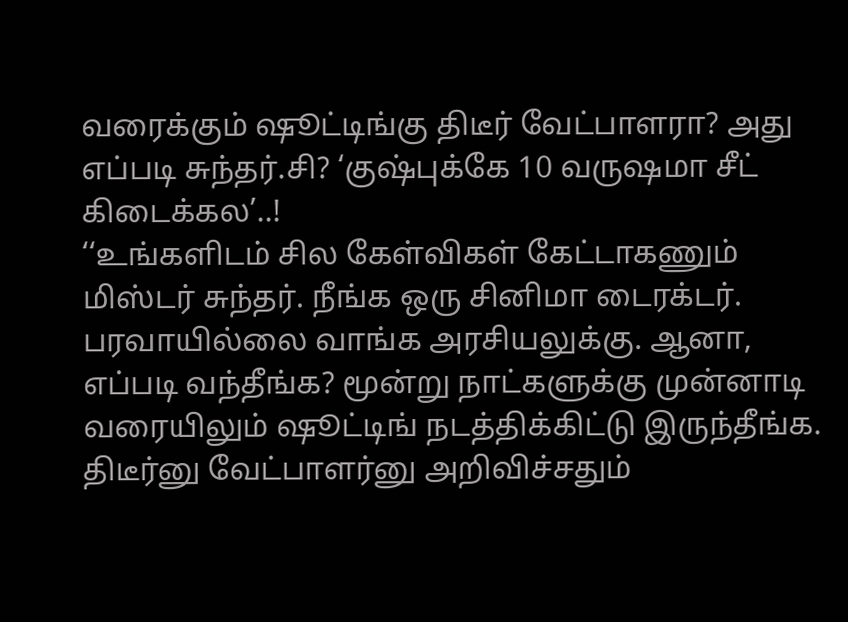வரைக்கும் ஷூட்டிங்கு திடீர் வேட்பாளரா? அது எப்படி சுந்தர்.சி? ‘குஷ்புக்கே 10 வருஷமா சீட் கிடைக்கல’..!
‘‘உங்களிடம் சில கேள்விகள் கேட்டாகணும் மிஸ்டர் சுந்தர். நீங்க ஒரு சினிமா டைரக்டர். பரவாயில்லை வாங்க அரசியலுக்கு. ஆனா, எப்படி வந்தீங்க? மூன்று நாட்களுக்கு முன்னாடி வரையிலும் ஷூட்டிங் நடத்திக்கிட்டு இருந்தீங்க. திடீர்னு வேட்பாளர்னு அறிவிச்சதும்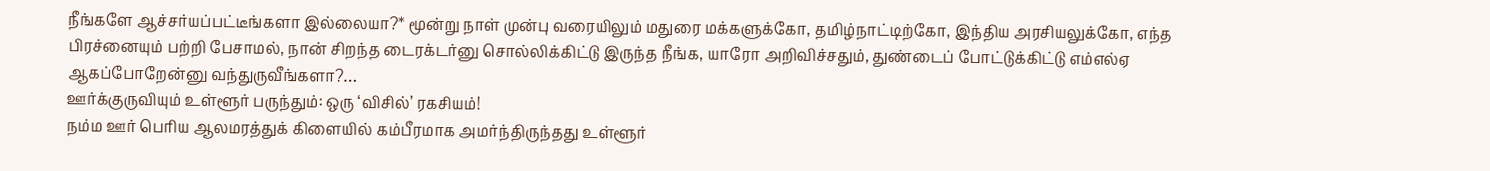நீங்களே ஆச்சர்யப்பட்டீங்களா இல்லையா?* மூன்று நாள் முன்பு வரையிலும் மதுரை மக்களுக்கோ, தமிழ்நாட்டிற்கோ, இந்திய அரசியலுக்கோ, எந்த பிரச்னையும் பற்றி பேசாமல், நான் சிறந்த டைரக்டர்னு சொல்லிக்கிட்டு இருந்த நீங்க, யாரோ அறிவிச்சதும், துண்டைப் போட்டுக்கிட்டு எம்எல்ஏ ஆகப்போறேன்னு வந்துருவீங்களா?…
ஊர்க்குருவியும் உள்ளூர் பருந்தும்: ஒரு ‘விசில்’ ரகசியம்!
நம்ம ஊர் பெரிய ஆலமரத்துக் கிளையில் கம்பீரமாக அமர்ந்திருந்தது உள்ளூர்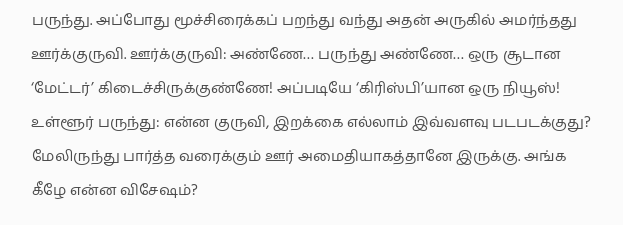பருந்து. அப்போது மூச்சிரைக்கப் பறந்து வந்து அதன் அருகில் அமர்ந்தது ஊர்க்குருவி. ஊர்க்குருவி: அண்ணே… பருந்து அண்ணே… ஒரு சூடான ‘மேட்டர்’ கிடைச்சிருக்குண்ணே! அப்படியே ‘கிரிஸ்பி’யான ஒரு நியூஸ்! உள்ளூர் பருந்து: என்ன குருவி, இறக்கை எல்லாம் இவ்வளவு படபடக்குது? மேலிருந்து பார்த்த வரைக்கும் ஊர் அமைதியாகத்தானே இருக்கு. அங்க கீழே என்ன விசேஷம்?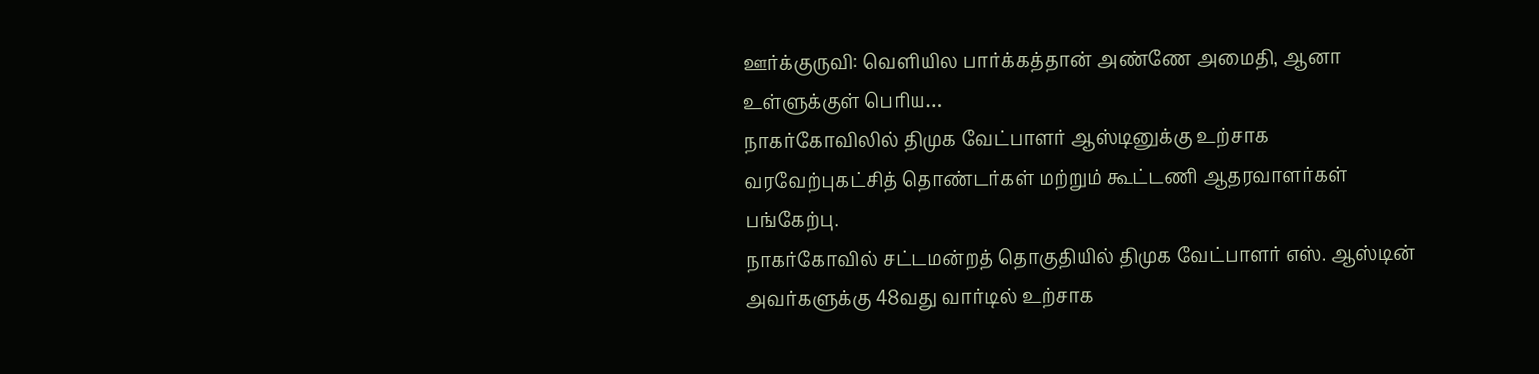ஊர்க்குருவி: வெளியில பார்க்கத்தான் அண்ணே அமைதி, ஆனா உள்ளுக்குள் பெரிய…
நாகர்கோவிலில் திமுக வேட்பாளர் ஆஸ்டினுக்கு உற்சாக வரவேற்புகட்சித் தொண்டர்கள் மற்றும் கூட்டணி ஆதரவாளர்கள் பங்கேற்பு.
நாகர்கோவில் சட்டமன்றத் தொகுதியில் திமுக வேட்பாளர் எஸ். ஆஸ்டின் அவர்களுக்கு 48வது வார்டில் உற்சாக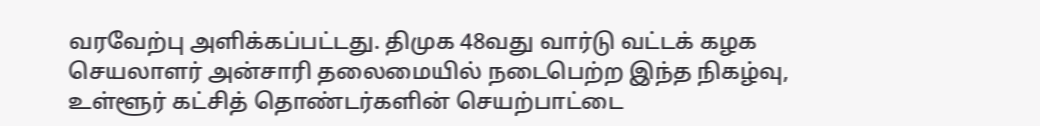வரவேற்பு அளிக்கப்பட்டது. திமுக 48வது வார்டு வட்டக் கழக செயலாளர் அன்சாரி தலைமையில் நடைபெற்ற இந்த நிகழ்வு, உள்ளூர் கட்சித் தொண்டர்களின் செயற்பாட்டை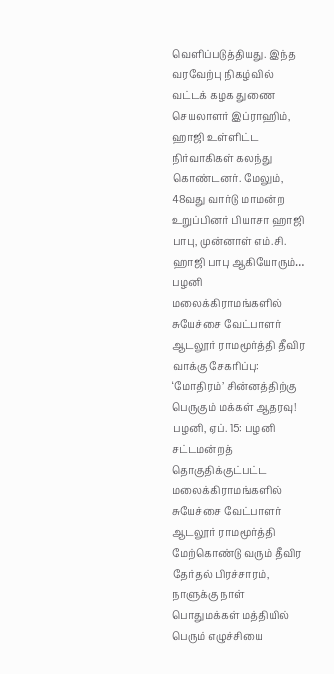வெளிப்படுத்தியது. இந்த வரவேற்பு நிகழ்வில் வட்டக் கழக துணை செயலாளர் இப்ராஹிம், ஹாஜி உள்ளிட்ட நிர்வாகிகள் கலந்து கொண்டனர். மேலும், 48வது வார்டு மாமன்ற உறுப்பினர் பியாசா ஹாஜி பாபு, முன்னாள் எம்.சி. ஹாஜி பாபு ஆகியோரும்…
பழனி மலைக்கிராமங்களில் சுயேச்சை வேட்பாளர் ஆடலூர் ராமமூர்த்தி தீவிர வாக்கு சேகரிப்பு: ‘மோதிரம்’ சின்னத்திற்கு பெருகும் மக்கள் ஆதரவு!
பழனி, ஏப். 15: பழனி சட்டமன்றத் தொகுதிக்குட்பட்ட மலைக்கிராமங்களில் சுயேச்சை வேட்பாளர் ஆடலூர் ராமமூர்த்தி மேற்கொண்டு வரும் தீவிர தேர்தல் பிரச்சாரம், நாளுக்கு நாள் பொதுமக்கள் மத்தியில் பெரும் எழுச்சியை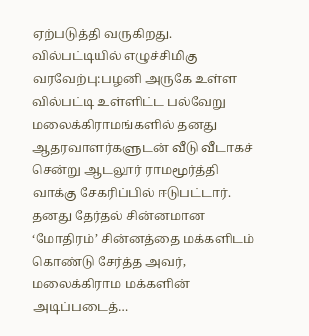ஏற்படுத்தி வருகிறது. வில்பட்டியில் எழுச்சிமிகு வரவேற்பு:பழனி அருகே உள்ள வில்பட்டி உள்ளிட்ட பல்வேறு மலைக்கிராமங்களில் தனது ஆதரவாளர்களுடன் வீடு வீடாகச் சென்று ஆடலூர் ராமமூர்த்தி வாக்கு சேகரிப்பில் ஈடுபட்டார். தனது தேர்தல் சின்னமான ‘மோதிரம்’ சின்னத்தை மக்களிடம் கொண்டு சேர்த்த அவர், மலைக்கிராம மக்களின் அடிப்படைத்…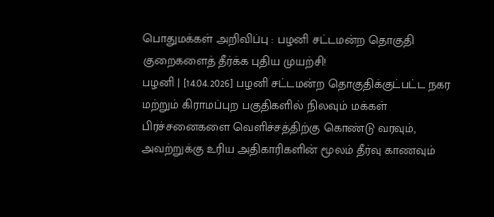பொதுமக்கள் அறிவிப்பு : பழனி சட்டமன்ற தொகுதி குறைகளைத் தீர்க்க புதிய முயற்சி!
பழனி | [14.04.2026] பழனி சட்டமன்ற தொகுதிக்குட்பட்ட நகர மற்றும் கிராமப்புற பகுதிகளில் நிலவும் மக்கள் பிரச்சனைகளை வெளிச்சத்திற்கு கொண்டு வரவும், அவற்றுக்கு உரிய அதிகாரிகளின் மூலம் தீர்வு காணவும்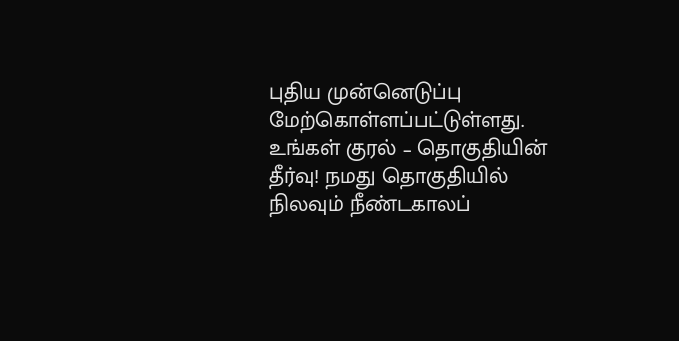புதிய முன்னெடுப்பு மேற்கொள்ளப்பட்டுள்ளது. உங்கள் குரல் – தொகுதியின் தீர்வு! நமது தொகுதியில் நிலவும் நீண்டகாலப்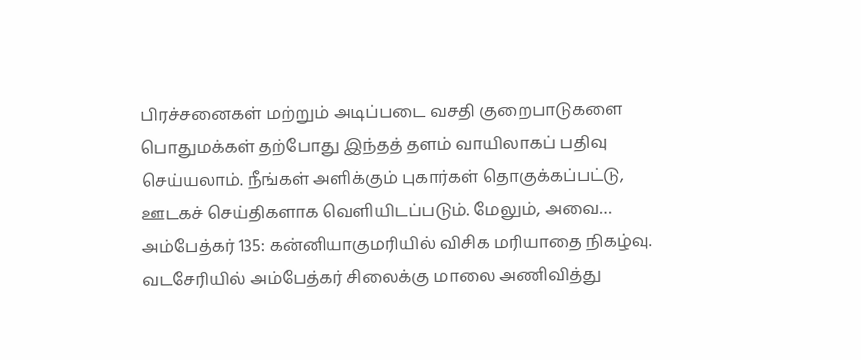பிரச்சனைகள் மற்றும் அடிப்படை வசதி குறைபாடுகளை பொதுமக்கள் தற்போது இந்தத் தளம் வாயிலாகப் பதிவு செய்யலாம். நீங்கள் அளிக்கும் புகார்கள் தொகுக்கப்பட்டு, ஊடகச் செய்திகளாக வெளியிடப்படும். மேலும், அவை…
அம்பேத்கர் 135: கன்னியாகுமரியில் விசிக மரியாதை நிகழ்வு.
வடசேரியில் அம்பேத்கர் சிலைக்கு மாலை அணிவித்து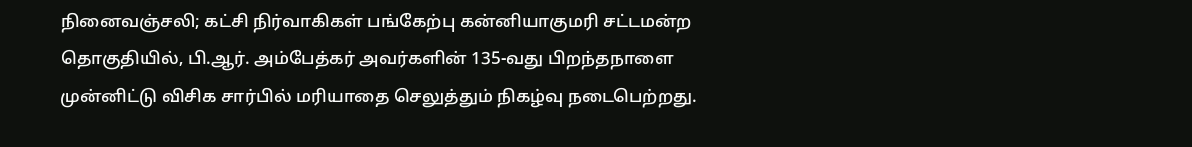நினைவஞ்சலி; கட்சி நிர்வாகிகள் பங்கேற்பு கன்னியாகுமரி சட்டமன்ற தொகுதியில், பி.ஆர். அம்பேத்கர் அவர்களின் 135-வது பிறந்தநாளை முன்னிட்டு விசிக சார்பில் மரியாதை செலுத்தும் நிகழ்வு நடைபெற்றது.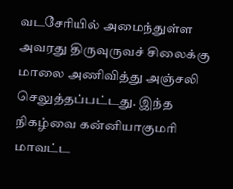வடசேரியில் அமைந்துள்ள அவரது திருவுருவச் சிலைக்கு மாலை அணிவித்து அஞ்சலி செலுத்தப்பட்டது. இந்த நிகழ்வை கன்னியாகுமரி மாவட்ட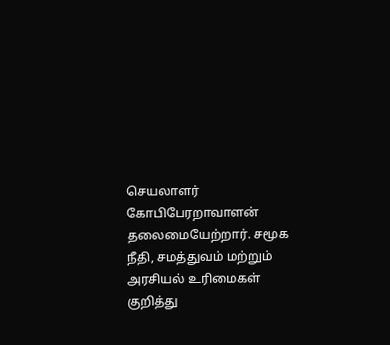செயலாளர் கோபிபேரறாவாளன் தலைமையேற்றார். சமூக நீதி, சமத்துவம் மற்றும் அரசியல் உரிமைகள் குறித்து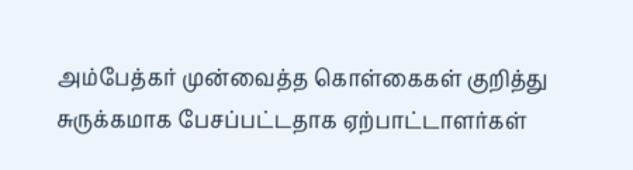அம்பேத்கர் முன்வைத்த கொள்கைகள் குறித்து சுருக்கமாக பேசப்பட்டதாக ஏற்பாட்டாளர்கள்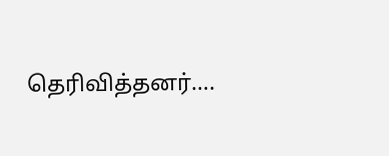தெரிவித்தனர்….